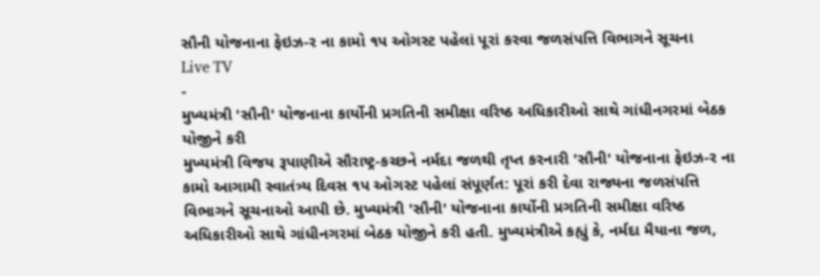સૌની યોજનાના ફેઇઝ-ર ના કામો ૧પ ઓગસ્ટ પહેલાં પૂરાં કરવા જળસંપત્તિ વિભાગને સૂચના
Live TV
-
મુખ્યમંત્રી 'સૌની' યોજનાના કાર્યોની પ્રગતિની સમીક્ષા વરિષ્ઠ અધિકારીઓ સાથે ગાંધીનગરમાં બેઠક યોજીને કરી
મુખ્યમંત્રી વિજય રૂપાણીએ સૌરાષ્ટ્ર-કચ્છને નર્મદા જળથી તૃપ્ત કરનારી 'સૌની' યોજનાના ફેઇઝ-ર ના કામો આગામી સ્વાતંત્ર્ય દિવસ ૧પ ઓગસ્ટ પહેલાં સંપૂર્ણત: પૂરાં કરી દેવા રાજ્યના જળસંપત્તિ વિભાગને સૂચનાઓ આપી છે. મુખ્યમંત્રી 'સૌની' યોજનાના કાર્યોની પ્રગતિની સમીક્ષા વરિષ્ઠ અધિકારીઓ સાથે ગાંધીનગરમાં બેઠક યોજીને કરી હતી. મુખ્યમંત્રીએ કહ્યું કે, નર્મદા મૈયાના જળ,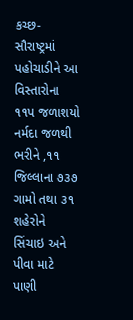કચ્છ-સૌરાષ્ટ્રમાં પહોચાડીને આ વિસ્તારોના ૧૧પ જળાશયો નર્મદા જળથી ભરીને ,૧૧ જિલ્લાના ૭૩૭ ગામો તથા ૩૧ શહેરોને સિંચાઇ અને પીવા માટે પાણી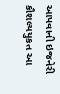આપવાની ઇજનેરી કૌશલ્યયુકત આ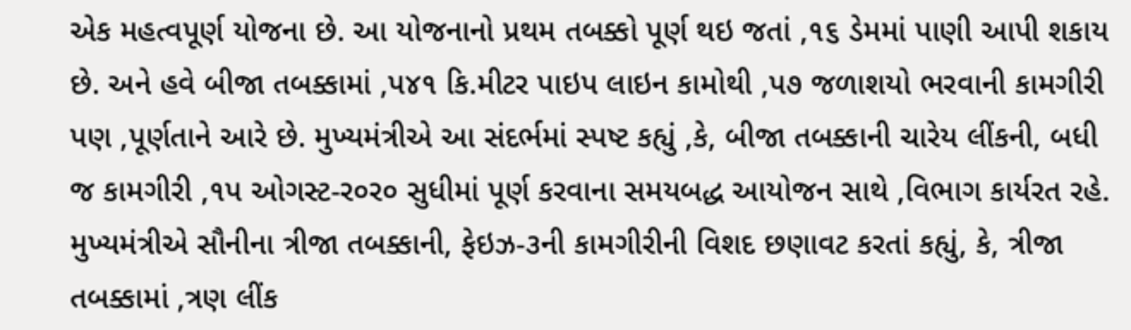એક મહત્વપૂર્ણ યોજના છે. આ યોજનાનો પ્રથમ તબક્કો પૂર્ણ થઇ જતાં ,૧૬ ડેમમાં પાણી આપી શકાય છે. અને હવે બીજા તબક્કામાં ,પ૪૧ કિ.મીટર પાઇપ લાઇન કામોથી ,પ૭ જળાશયો ભરવાની કામગીરી પણ ,પૂર્ણતાને આરે છે. મુખ્યમંત્રીએ આ સંદર્ભમાં સ્પષ્ટ કહ્યું ,કે, બીજા તબક્કાની ચારેય લીંકની, બધી જ કામગીરી ,૧પ ઓગસ્ટ-ર૦ર૦ સુધીમાં પૂર્ણ કરવાના સમયબદ્ધ આયોજન સાથે ,વિભાગ કાર્યરત રહે. મુખ્યમંત્રીએ સૌનીના ત્રીજા તબક્કાની, ફેઇઝ-૩ની કામગીરીની વિશદ છણાવટ કરતાં કહ્યું, કે, ત્રીજા તબક્કામાં ,ત્રણ લીંક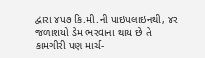દ્વારા ૪પ૭ કિ.મી.ની પાઇપલાઇનથી, ૪ર જળાશયો ડેમ ભરવાના થાય છે તે કામગીરી પણ માર્ચ-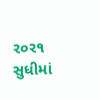ર૦ર૧ સુધીમાં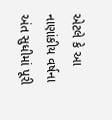એટલે કે આ નાણાંકીય વર્ષના અંત સુધીમાં પૂરી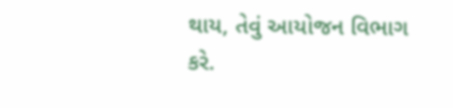થાય, તેવું આયોજન વિભાગ કરે.